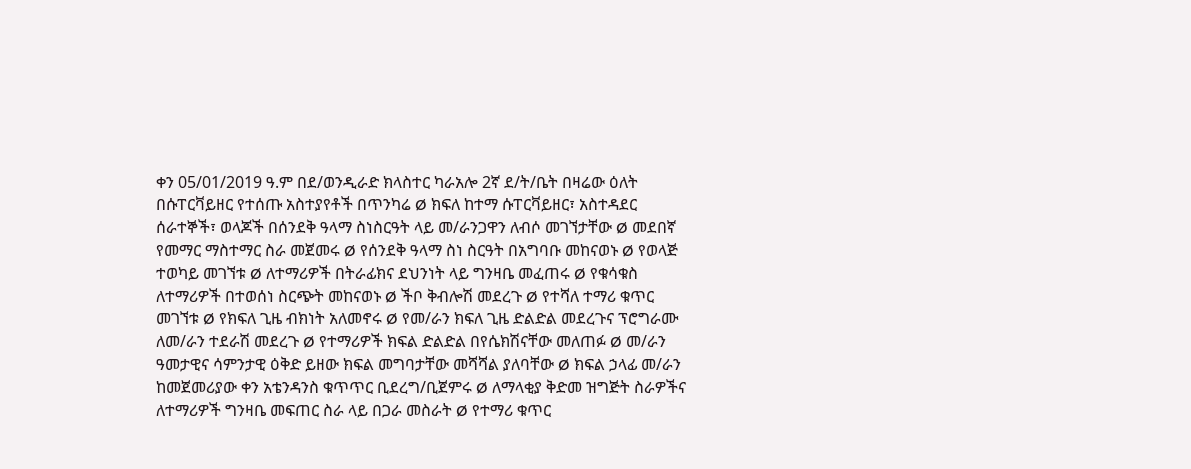ቀን 05/01/2019 ዓ.ም በደ/ወንዲራድ ክላስተር ካራአሎ 2ኛ ደ/ት/ቤት በዛሬው ዕለት በሱፐርቫይዘር የተሰጡ አስተያየቶች በጥንካሬ Ø ክፍለ ከተማ ሱፐርቫይዘር፣ አስተዳደር ሰራተኞች፣ ወላጆች በሰንደቅ ዓላማ ስነስርዓት ላይ መ/ራንጋዋን ለብሶ መገኘታቸው Ø መደበኛ የመማር ማስተማር ስራ መጀመሩ Ø የሰንደቅ ዓላማ ስነ ስርዓት በአግባቡ መከናወኑ Ø የወላጅ ተወካይ መገኘቱ Ø ለተማሪዎች በትራፊክና ደህንነት ላይ ግንዛቤ መፈጠሩ Ø የቁሳቁስ ለተማሪዎች በተወሰነ ስርጭት መከናወኑ Ø ችቦ ቅብሎሽ መደረጉ Ø የተሻለ ተማሪ ቁጥር መገኘቱ Ø የክፍለ ጊዜ ብክነት አለመኖሩ Ø የመ/ራን ክፍለ ጊዜ ድልድል መደረጉና ፕሮግራሙ ለመ/ራን ተደራሽ መደረጉ Ø የተማሪዎች ክፍል ድልድል በየሴክሽናቸው መለጠፉ Ø መ/ራን ዓመታዊና ሳምንታዊ ዕቅድ ይዘው ክፍል መግባታቸው መሻሻል ያለባቸው Ø ክፍል ኃላፊ መ/ራን ከመጀመሪያው ቀን አቴንዳንስ ቁጥጥር ቢደረግ/ቢጀምሩ Ø ለማላቂያ ቅድመ ዝግጅት ስራዎችና ለተማሪዎች ግንዛቤ መፍጠር ስራ ላይ በጋራ መስራት Ø የተማሪ ቁጥር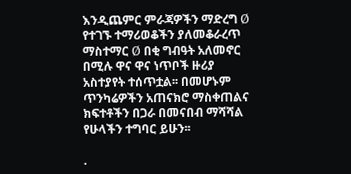እንዲጨምር ምራጃዎችን ማድረግ Ø የተገኙ ተማሪወቆችን ያለመቆራረጥ ማስተማር Ø በቂ ግብዓት አለመኖር በሚሉ ዋና ዋና ነጥቦች ዙሪያ አስተያየት ተሰጥቷል፡፡ በመሆኑም ጥንካሬዎችን አጠናክሮ ማስቀጠልና ክፍተቶችን በጋራ በመናበብ ማሻሻል የሁላችን ተግባር ይሁን፡፡

.